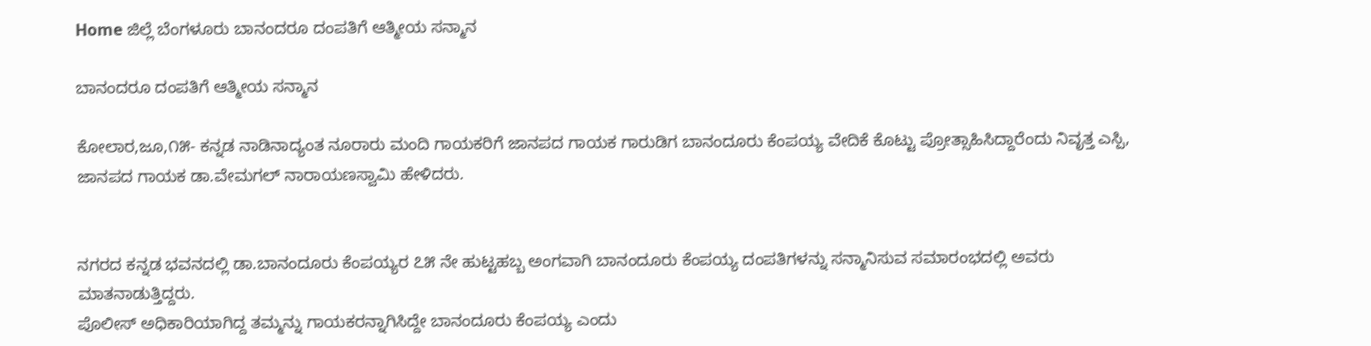Home ಜಿಲ್ಲೆ ಬೆಂಗಳೂರು ಬಾನಂದರೂ ದಂಪತಿಗೆ ಆತ್ಮೀಯ ಸನ್ಮಾನ

ಬಾನಂದರೂ ದಂಪತಿಗೆ ಆತ್ಮೀಯ ಸನ್ಮಾನ

ಕೋಲಾರ,ಜೂ,೧೫- ಕನ್ನಡ ನಾಡಿನಾದ್ಯಂತ ನೂರಾರು ಮಂದಿ ಗಾಯಕರಿಗೆ ಜಾನಪದ ಗಾಯಕ ಗಾರುಡಿಗ ಬಾನಂದೂರು ಕೆಂಪಯ್ಯ ವೇದಿಕೆ ಕೊಟ್ಟು ಪ್ರೋತ್ಸಾಹಿಸಿದ್ದಾರೆಂದು ನಿವೃತ್ತ ಎಸ್ಪಿ, ಜಾನಪದ ಗಾಯಕ ಡಾ.ವೇಮಗಲ್ ನಾರಾಯಣಸ್ವಾಮಿ ಹೇಳಿದರು.


ನಗರದ ಕನ್ನಡ ಭವನದಲ್ಲಿ ಡಾ.ಬಾನಂದೂರು ಕೆಂಪಯ್ಯರ ೭೫ ನೇ ಹುಟ್ಟಹಬ್ಬ ಅಂಗವಾಗಿ ಬಾನಂದೂರು ಕೆಂಪಯ್ಯ ದಂಪತಿಗಳನ್ನು ಸನ್ಮಾನಿಸುವ ಸಮಾರಂಭದಲ್ಲಿ ಅವರು ಮಾತನಾಡುತ್ತಿದ್ದರು.
ಪೊಲೀಸ್ ಅಧಿಕಾರಿಯಾಗಿದ್ದ ತಮ್ಮನ್ನು ಗಾಯಕರನ್ನಾಗಿಸಿದ್ದೇ ಬಾನಂದೂರು ಕೆಂಪಯ್ಯ ಎಂದು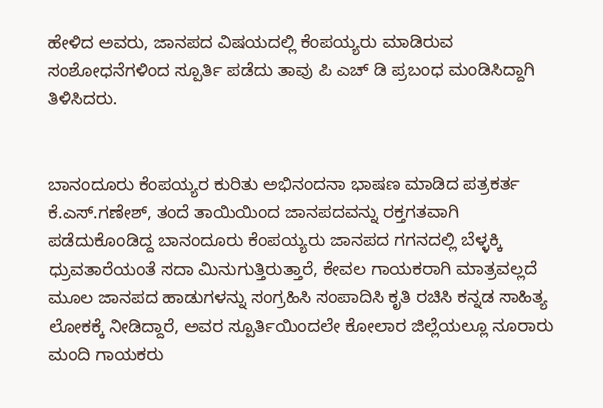ಹೇಳಿದ ಅವರು, ಜಾನಪದ ವಿಷಯದಲ್ಲಿ ಕೆಂಪಯ್ಯರು ಮಾಡಿರುವ ಸಂಶೋಧನೆಗಳಿಂದ ಸ್ಪೂರ್ತಿ ಪಡೆದು ತಾವು ಪಿ ಎಚ್ ಡಿ ಪ್ರಬಂಧ ಮಂಡಿಸಿದ್ದಾಗಿ ತಿಳಿಸಿದರು.


ಬಾನಂದೂರು ಕೆಂಪಯ್ಯರ ಕುರಿತು ಅಭಿನಂದನಾ ಭಾಷಣ ಮಾಡಿದ ಪತ್ರಕರ್ತ ಕೆ.ಎಸ್.ಗಣೇಶ್, ತಂದೆ ತಾಯಿಯಿಂದ ಜಾನಪದವನ್ನು ರಕ್ತಗತವಾಗಿ ಪಡೆದುಕೊಂಡಿದ್ದ ಬಾನಂದೂರು ಕೆಂಪಯ್ಯರು ಜಾನಪದ ಗಗನದಲ್ಲಿ ಬೆಳ್ಳಕ್ಕಿ ಧ್ರುವತಾರೆಯಂತೆ ಸದಾ ಮಿನುಗುತ್ತಿರುತ್ತಾರೆ, ಕೇವಲ ಗಾಯಕರಾಗಿ ಮಾತ್ರವಲ್ಲದೆ ಮೂಲ ಜಾನಪದ ಹಾಡುಗಳನ್ನು ಸಂಗ್ರಹಿಸಿ ಸಂಪಾದಿಸಿ ಕೃತಿ ರಚಿಸಿ ಕನ್ನಡ ಸಾಹಿತ್ಯ ಲೋಕಕ್ಕೆ ನೀಡಿದ್ದಾರೆ, ಅವರ ಸ್ಪೂರ್ತಿಯಿಂದಲೇ ಕೋಲಾರ ಜಿಲ್ಲೆಯಲ್ಲೂ ನೂರಾರು ಮಂದಿ ಗಾಯಕರು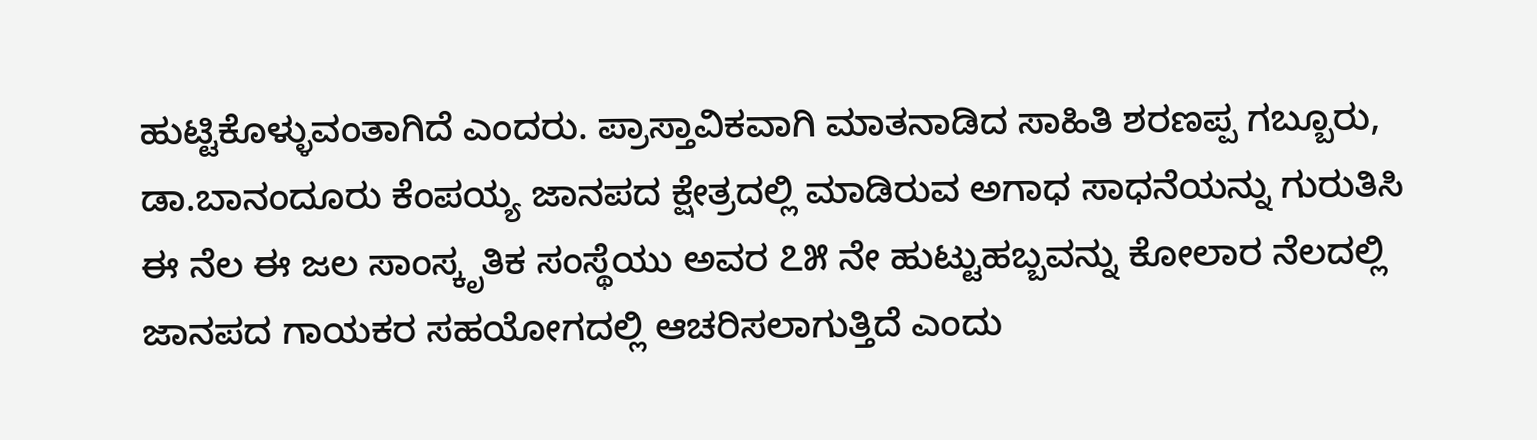ಹುಟ್ಟಿಕೊಳ್ಳುವಂತಾಗಿದೆ ಎಂದರು. ಪ್ರಾಸ್ತಾವಿಕವಾಗಿ ಮಾತನಾಡಿದ ಸಾಹಿತಿ ಶರಣಪ್ಪ ಗಬ್ಬೂರು, ಡಾ.ಬಾನಂದೂರು ಕೆಂಪಯ್ಯ ಜಾನಪದ ಕ್ಷೇತ್ರದಲ್ಲಿ ಮಾಡಿರುವ ಅಗಾಧ ಸಾಧನೆಯನ್ನು ಗುರುತಿಸಿ ಈ ನೆಲ ಈ ಜಲ ಸಾಂಸ್ಕೃತಿಕ ಸಂಸ್ಥೆಯು ಅವರ ೭೫ ನೇ ಹುಟ್ಟುಹಬ್ಬವನ್ನು ಕೋಲಾರ ನೆಲದಲ್ಲಿ ಜಾನಪದ ಗಾಯಕರ ಸಹಯೋಗದಲ್ಲಿ ಆಚರಿಸಲಾಗುತ್ತಿದೆ ಎಂದು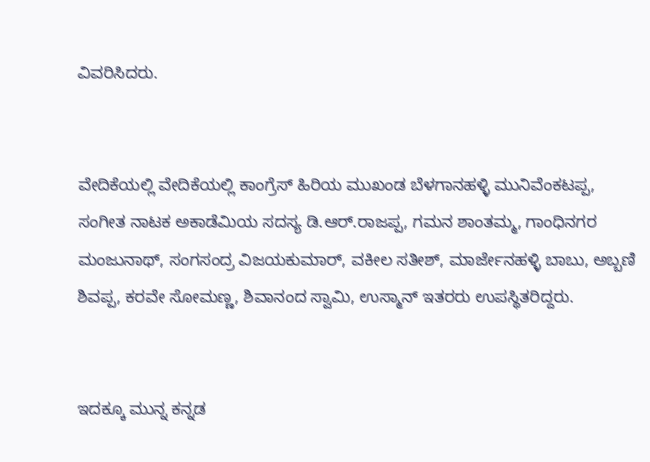ವಿವರಿಸಿದರು.


ವೇದಿಕೆಯಲ್ಲಿ ವೇದಿಕೆಯಲ್ಲಿ ಕಾಂಗ್ರೆಸ್ ಹಿರಿಯ ಮುಖಂಡ ಬೆಳಗಾನಹಳ್ಳಿ ಮುನಿವೆಂಕಟಪ್ಪ, ಸಂಗೀತ ನಾಟಕ ಅಕಾಡೆಮಿಯ ಸದಸ್ಯ ಡಿ.ಆರ್.ರಾಜಪ್ಪ, ಗಮನ ಶಾಂತಮ್ಮ, ಗಾಂಧಿನಗರ ಮಂಜುನಾಥ್, ಸಂಗಸಂದ್ರ ವಿಜಯಕುಮಾರ್, ವಕೀಲ ಸತೀಶ್, ಮಾರ್ಜೇನಹಳ್ಳಿ ಬಾಬು, ಅಬ್ಬಣಿ ಶಿವಪ್ಪ, ಕರವೇ ಸೋಮಣ್ಣ, ಶಿವಾನಂದ ಸ್ವಾಮಿ, ಉಸ್ಮಾನ್ ಇತರರು ಉಪಸ್ಥಿತರಿದ್ದರು.


ಇದಕ್ಕೂ ಮುನ್ನ ಕನ್ನಡ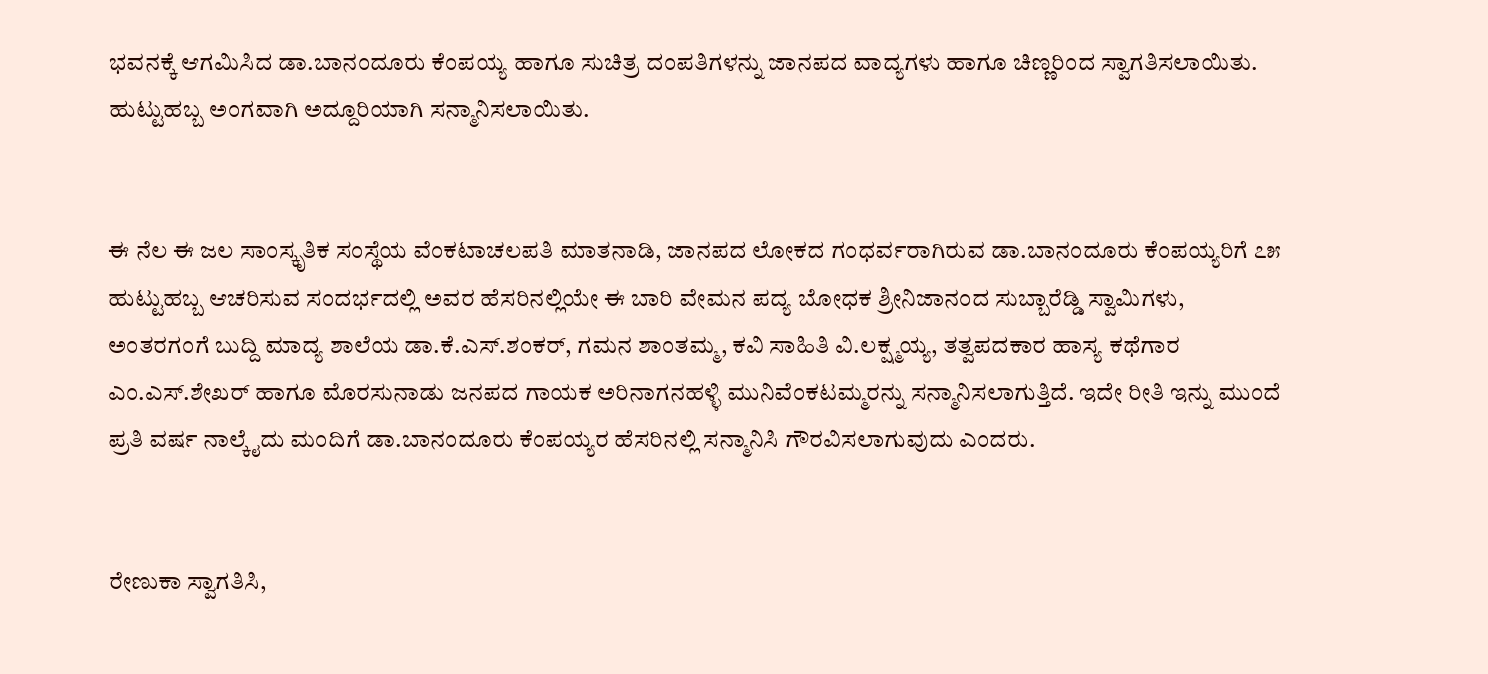ಭವನಕ್ಕೆ ಆಗಮಿಸಿದ ಡಾ.ಬಾನಂದೂರು ಕೆಂಪಯ್ಯ ಹಾಗೂ ಸುಚಿತ್ರ ದಂಪತಿಗಳನ್ನು ಜಾನಪದ ವಾದ್ಯಗಳು ಹಾಗೂ ಚಿಣ್ಣರಿಂದ ಸ್ವಾಗತಿಸಲಾಯಿತು. ಹುಟ್ಟುಹಬ್ಬ ಅಂಗವಾಗಿ ಅದ್ದೂರಿಯಾಗಿ ಸನ್ಮಾನಿಸಲಾಯಿತು.


ಈ ನೆಲ ಈ ಜಲ ಸಾಂಸ್ಕೃತಿಕ ಸಂಸ್ಥೆಯ ವೆಂಕಟಾಚಲಪತಿ ಮಾತನಾಡಿ, ಜಾನಪದ ಲೋಕದ ಗಂಧರ್ವರಾಗಿರುವ ಡಾ.ಬಾನಂದೂರು ಕೆಂಪಯ್ಯರಿಗೆ ೭೫ ಹುಟ್ಟುಹಬ್ಬ ಆಚರಿಸುವ ಸಂದರ್ಭದಲ್ಲಿ ಅವರ ಹೆಸರಿನಲ್ಲಿಯೇ ಈ ಬಾರಿ ವೇಮನ ಪದ್ಯ ಬೋಧಕ ಶ್ರೀನಿಜಾನಂದ ಸುಬ್ಬಾರೆಡ್ಡಿ ಸ್ವಾಮಿಗಳು, ಅಂತರಗಂಗೆ ಬುದ್ದಿ ಮಾದ್ಯ ಶಾಲೆಯ ಡಾ.ಕೆ.ಎಸ್.ಶಂಕರ್, ಗಮನ ಶಾಂತಮ್ಮ, ಕವಿ ಸಾಹಿತಿ ವಿ.ಲಕ್ಷ್ಮಯ್ಯ, ತತ್ವಪದಕಾರ ಹಾಸ್ಯ ಕಥೆಗಾರ ಎಂ.ಎಸ್.ಶೇಖರ್ ಹಾಗೂ ಮೊರಸುನಾಡು ಜನಪದ ಗಾಯಕ ಅರಿನಾಗನಹಳ್ಳಿ ಮುನಿವೆಂಕಟಮ್ಮರನ್ನು ಸನ್ಮಾನಿಸಲಾಗುತ್ತಿದೆ. ಇದೇ ರೀತಿ ಇನ್ನು ಮುಂದೆ ಪ್ರತಿ ವರ್ಷ ನಾಲ್ಕೈದು ಮಂದಿಗೆ ಡಾ.ಬಾನಂದೂರು ಕೆಂಪಯ್ಯರ ಹೆಸರಿನಲ್ಲಿ ಸನ್ಮಾನಿಸಿ ಗೌರವಿಸಲಾಗುವುದು ಎಂದರು.


ರೇಣುಕಾ ಸ್ವಾಗತಿಸಿ,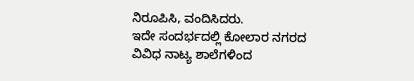ನಿರೂಪಿಸಿ, ವಂದಿಸಿದರು.
ಇದೇ ಸಂದರ್ಭದಲ್ಲಿ ಕೋಲಾರ ನಗರದ ವಿವಿಧ ನಾಟ್ಯ ಶಾಲೆಗಳಿಂದ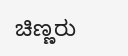ಚಿಣ್ಣರು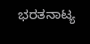ಭರತನಾಟ್ಯ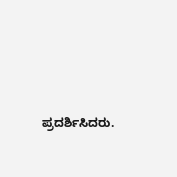ಪ್ರದರ್ಶಿಸಿದರು.